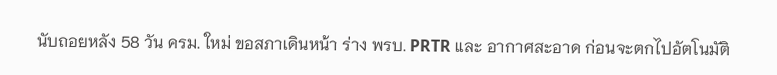นับถอยหลัง 58 วัน ครม. ใหม่ ขอสภาเดินหน้า ร่าง พรบ. PRTR และ อากาศสะอาด ก่อนจะตกไปอัตโนมัติ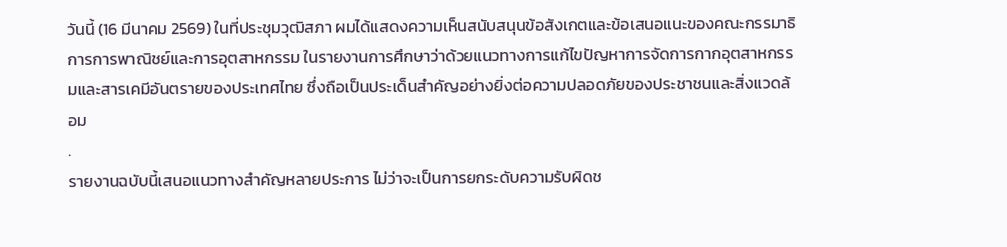วันนี้ (16 มีนาคม 2569) ในที่ประชุมวุฒิสภา ผมได้แสดงความเห็นสนับสนุนข้อสังเกตและข้อเสนอแนะของคณะกรรมาธิการการพาณิชย์และการอุตสาหกรรม ในรายงานการศึกษาว่าด้วยแนวทางการแก้ไขปัญหาการจัดการกากอุตสาหกรรมและสารเคมีอันตรายของประเทศไทย ซึ่งถือเป็นประเด็นสำคัญอย่างยิ่งต่อความปลอดภัยของประชาชนและสิ่งแวดล้อม
.
รายงานฉบับนี้เสนอแนวทางสำคัญหลายประการ ไม่ว่าจะเป็นการยกระดับความรับผิดช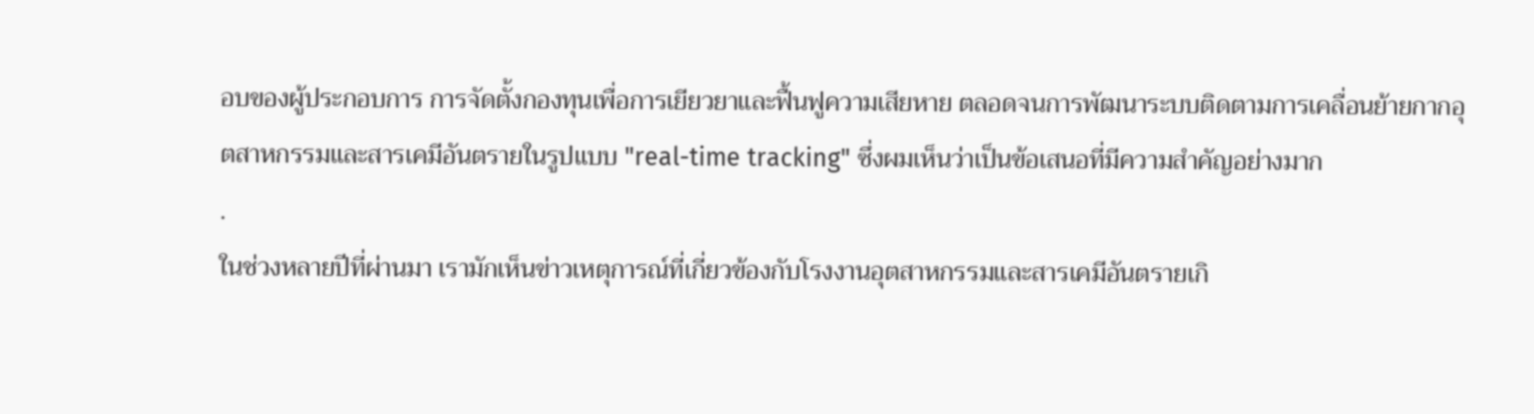อบของผู้ประกอบการ การจัดตั้งกองทุนเพื่อการเยียวยาและฟื้นฟูความเสียหาย ตลอดจนการพัฒนาระบบติดตามการเคลื่อนย้ายกากอุตสาหกรรมและสารเคมีอันตรายในรูปแบบ "real-time tracking" ซึ่งผมเห็นว่าเป็นข้อเสนอที่มีความสำคัญอย่างมาก
.
ในช่วงหลายปีที่ผ่านมา เรามักเห็นข่าวเหตุการณ์ที่เกี่ยวข้องกับโรงงานอุตสาหกรรมและสารเคมีอันตรายเกิ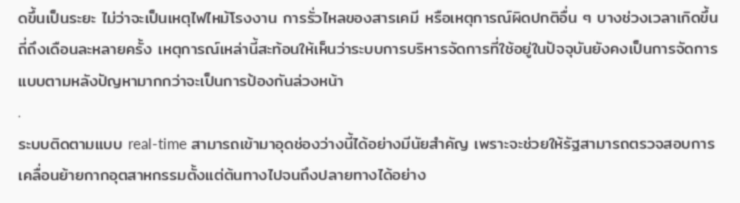ดขึ้นเป็นระยะ ไม่ว่าจะเป็นเหตุไฟไหม้โรงงาน การรั่วไหลของสารเคมี หรือเหตุการณ์ผิดปกติอื่น ๆ บางช่วงเวลาเกิดขึ้นถี่ถึงเดือนละหลายครั้ง เหตุการณ์เหล่านี้สะท้อนให้เห็นว่าระบบการบริหารจัดการที่ใช้อยู่ในปัจจุบันยังคงเป็นการจัดการแบบตามหลังปัญหามากกว่าจะเป็นการป้องกันล่วงหน้า
.
ระบบติดตามแบบ real-time สามารถเข้ามาอุดช่องว่างนี้ได้อย่างมีนัยสำคัญ เพราะจะช่วยให้รัฐสามารถตรวจสอบการเคลื่อนย้ายกากอุตสาหกรรมตั้งแต่ต้นทางไปจนถึงปลายทางได้อย่าง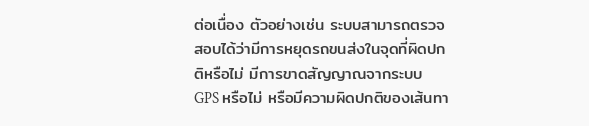ต่อเนื่อง ตัวอย่างเช่น ระบบสามารถตรวจสอบได้ว่ามีการหยุดรถขนส่งในจุดที่ผิดปกติหรือไม่ มีการขาดสัญญาณจากระบบ GPS หรือไม่ หรือมีความผิดปกติของเส้นทา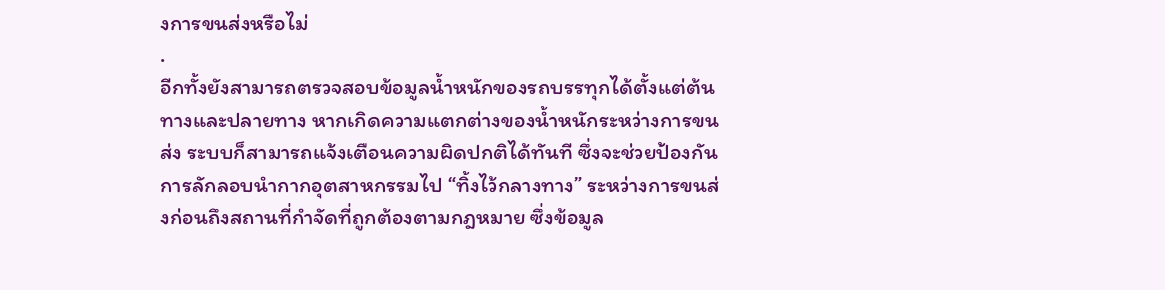งการขนส่งหรือไม่
.
อีกทั้งยังสามารถตรวจสอบข้อมูลน้ำหนักของรถบรรทุกได้ตั้งแต่ต้นทางและปลายทาง หากเกิดความแตกต่างของน้ำหนักระหว่างการขนส่ง ระบบก็สามารถแจ้งเตือนความผิดปกติได้ทันที ซึ่งจะช่วยป้องกันการลักลอบนำกากอุตสาหกรรมไป “ทิ้งไว้กลางทาง” ระหว่างการขนส่งก่อนถึงสถานที่กำจัดที่ถูกต้องตามกฎหมาย ซึ่งข้อมูล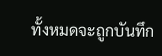ทั้งหมดจะถูกบันทึก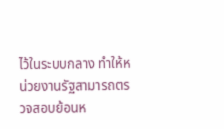ไว้ในระบบกลาง ทำให้หน่วยงานรัฐสามารถตรวจสอบย้อนห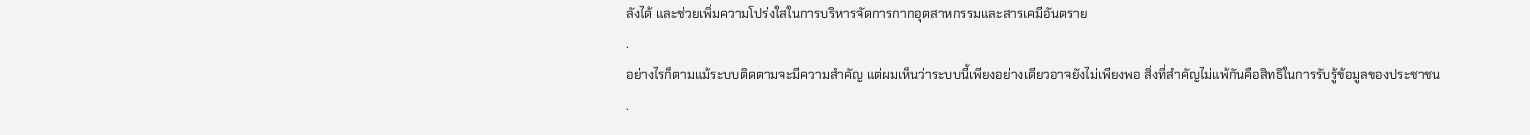ลังได้ และช่วยเพิ่มความโปร่งใสในการบริหารจัดการกากอุตสาหกรรมและสารเคมีอันตราย
.
อย่างไรก็ตามแม้ระบบติดตามจะมีความสำคัญ แต่ผมเห็นว่าระบบนี้เพียงอย่างเดียวอาจยังไม่เพียงพอ สิ่งที่สำคัญไม่แพ้กันคือสิทธิในการรับรู้ข้อมูลของประชาชน
.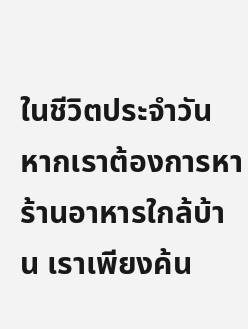ในชีวิตประจำวัน หากเราต้องการหาร้านอาหารใกล้บ้าน เราเพียงค้น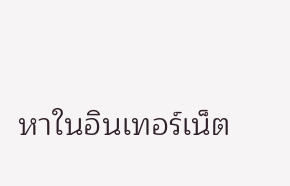หาในอินเทอร์เน็ต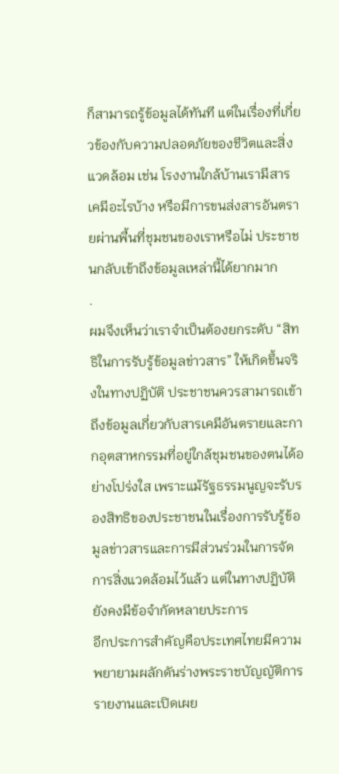ก็สามารถรู้ข้อมูลได้ทันที แต่ในเรื่องที่เกี่ยวข้องกับความปลอดภัยของชีวิตและสิ่งแวดล้อม เช่น โรงงานใกล้บ้านเรามีสารเคมีอะไรบ้าง หรือมีการขนส่งสารอันตรายผ่านพื้นที่ชุมชนของเราหรือไม่ ประชาชนกลับเข้าถึงข้อมูลเหล่านี้ได้ยากมาก
.
ผมจึงเห็นว่าเราจำเป็นต้องยกระดับ “สิทธิในการรับรู้ข้อมูลข่าวสาร” ให้เกิดขึ้นจริงในทางปฏิบัติ ประชาชนควรสามารถเข้าถึงข้อมูลเกี่ยวกับสารเคมีอันตรายและกากอุตสาหกรรมที่อยู่ใกล้ชุมชนของตนได้อย่างโปร่งใส เพราะแม้รัฐธรรมนูญจะรับรองสิทธิของประชาชนในเรื่องการรับรู้ข้อมูลข่าวสารและการมีส่วนร่วมในการจัดการสิ่งแวดล้อมไว้แล้ว แต่ในทางปฏิบัติยังคงมีข้อจำกัดหลายประการ
อีกประการสำคัญคือประเทศไทยมีความพยายามผลักดันร่างพระราชบัญญัติการรายงานและเปิดเผย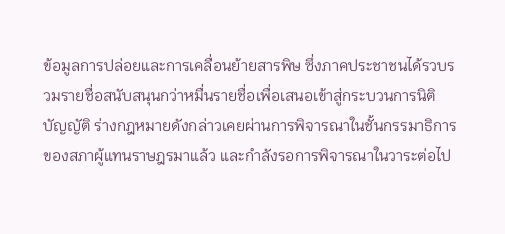ข้อมูลการปล่อยและการเคลื่อนย้ายสารพิษ ซึ่งภาคประชาชนได้รวบรวมรายชื่อสนับสนุนกว่าหมื่นรายชื่อเพื่อเสนอเข้าสู่กระบวนการนิติบัญญัติ ร่างกฎหมายดังกล่าวเคยผ่านการพิจารณาในชั้นกรรมาธิการของสภาผู้แทนราษฎรมาแล้ว และกำลังรอการพิจารณาในวาระต่อไป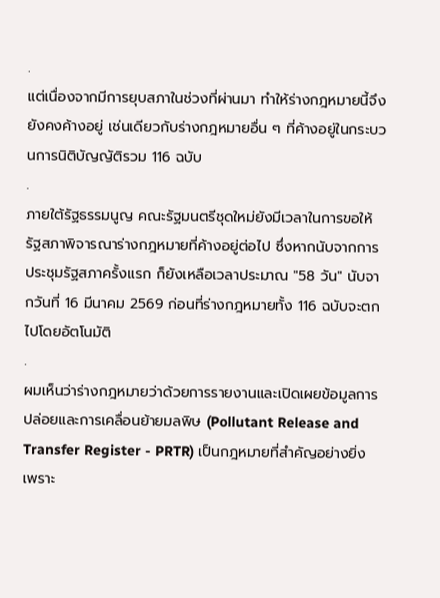.
แต่เนื่องจากมีการยุบสภาในช่วงที่ผ่านมา ทำให้ร่างกฎหมายนี้จึงยังคงค้างอยู่ เช่นเดียวกับร่างกฎหมายอื่น ๆ ที่ค้างอยู่ในกระบวนการนิติบัญญัติรวม 116 ฉบับ
.
ภายใต้รัฐธรรมนูญ คณะรัฐมนตรีชุดใหม่ยังมีเวลาในการขอให้รัฐสภาพิจารณาร่างกฎหมายที่ค้างอยู่ต่อไป ซึ่งหากนับจากการประชุมรัฐสภาครั้งแรก ก็ยังเหลือเวลาประมาณ "58 วัน" นับจากวันที่ 16 มีนาคม 2569 ก่อนที่ร่างกฎหมายทั้ง 116 ฉบับจะตกไปโดยอัตโนมัติ
.
ผมเห็นว่าร่างกฎหมายว่าด้วยการรายงานและเปิดเผยข้อมูลการปล่อยและการเคลื่อนย้ายมลพิษ (Pollutant Release and Transfer Register - PRTR) เป็นกฎหมายที่สำคัญอย่างยิ่ง เพราะ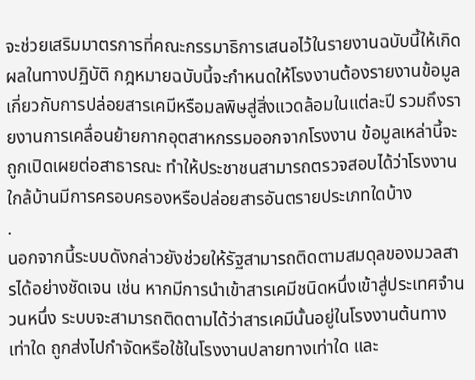จะช่วยเสริมมาตรการที่คณะกรรมาธิการเสนอไว้ในรายงานฉบับนี้ให้เกิดผลในทางปฏิบัติ กฎหมายฉบับนี้จะกำหนดให้โรงงานต้องรายงานข้อมูลเกี่ยวกับการปล่อยสารเคมีหรือมลพิษสู่สิ่งแวดล้อมในแต่ละปี รวมถึงรายงานการเคลื่อนย้ายกากอุตสาหกรรมออกจากโรงงาน ข้อมูลเหล่านี้จะถูกเปิดเผยต่อสาธารณะ ทำให้ประชาชนสามารถตรวจสอบได้ว่าโรงงานใกล้บ้านมีการครอบครองหรือปล่อยสารอันตรายประเภทใดบ้าง
.
นอกจากนี้ระบบดังกล่าวยังช่วยให้รัฐสามารถติดตามสมดุลของมวลสารได้อย่างชัดเจน เช่น หากมีการนำเข้าสารเคมีชนิดหนึ่งเข้าสู่ประเทศจำนวนหนึ่ง ระบบจะสามารถติดตามได้ว่าสารเคมีนั้นอยู่ในโรงงานต้นทางเท่าใด ถูกส่งไปกำจัดหรือใช้ในโรงงานปลายทางเท่าใด และ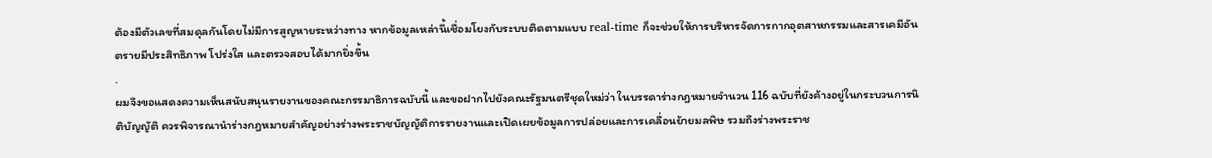ต้องมีตัวเลขที่สมดุลกันโดยไม่มีการสูญหายระหว่างทาง หากข้อมูลเหล่านี้เชื่อมโยงกับระบบติดตามแบบ real-time ก็จะช่วยให้การบริหารจัดการกากอุตสาหกรรมและสารเคมีอันตรายมีประสิทธิภาพ โปร่งใส และตรวจสอบได้มากยิ่งขึ้น
.
ผมจึงขอแสดงความเห็นสนับสนุนรายงานของคณะกรรมาธิการฉบับนี้ และขอฝากไปยังคณะรัฐมนตรีชุดใหม่ว่า ในบรรดาร่างกฎหมายจำนวน 116 ฉบับที่ยังค้างอยู่ในกระบวนการนิติบัญญัติ ควรพิจารณานำร่างกฎหมายสำคัญอย่างร่างพระราชบัญญัติการรายงานและเปิดเผยข้อมูลการปล่อยและการเคลื่อนย้ายมลพิษ รวมถึงร่างพระราช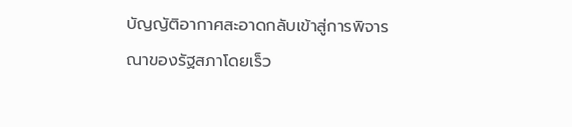บัญญัติอากาศสะอาดกลับเข้าสู่การพิจารณาของรัฐสภาโดยเร็ว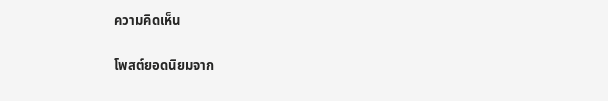ความคิดเห็น

โพสต์ยอดนิยมจาก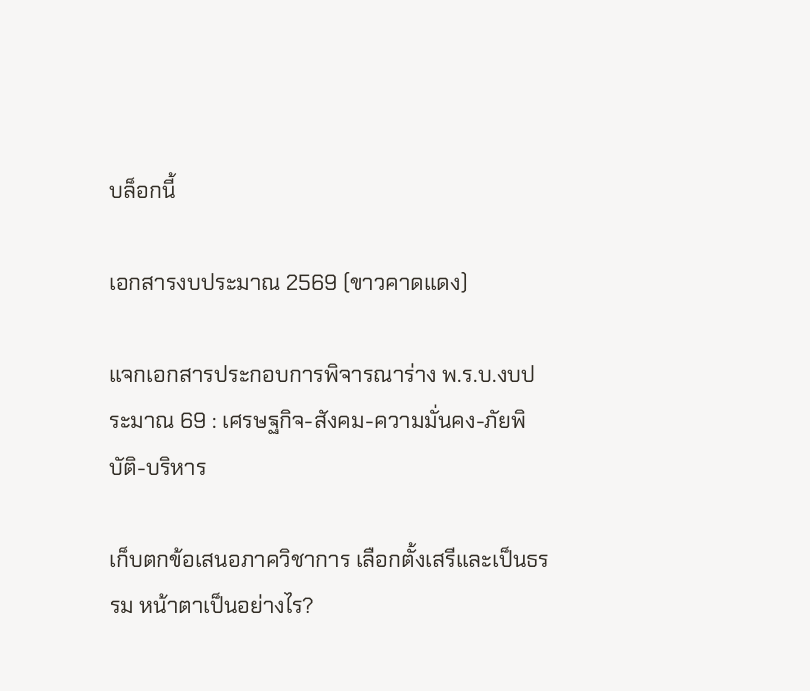บล็อกนี้

เอกสารงบประมาณ 2569 (ขาวคาดแดง)

แจกเอกสารประกอบการพิจารณาร่าง พ.ร.บ.งบประมาณ 69 : เศรษฐกิจ-สังคม-ความมั่นคง-ภัยพิบัติ-บริหาร

เก็บตกข้อเสนอภาควิชาการ เลือกตั้งเสรีและเป็นธรรม หน้าตาเป็นอย่างไร?